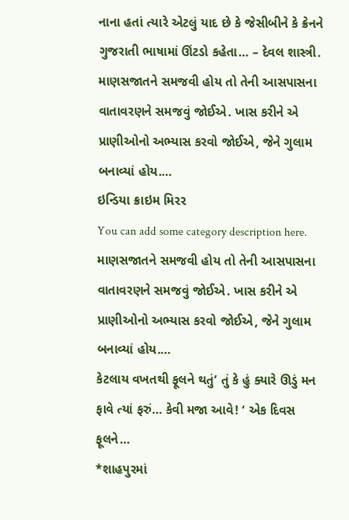નાના હતાં ત્યારે એટલું યાદ છે કે જેસીબીને કે ક્રેનને ગુજરાતી ભાષામાં ઊંટડો કહેતા… – દેવલ શાસ્ત્રી.
માણસજાતને સમજવી હોય તો તેની આસપાસના વાતાવરણને સમજવું જોઈએ. ખાસ કરીને એ પ્રાણીઓનો અભ્યાસ કરવો જોઈએ, જેને ગુલામ બનાવ્યાં હોય.…
ઇન્ડિયા ક્રાઇમ મિરર
You can add some category description here.
માણસજાતને સમજવી હોય તો તેની આસપાસના વાતાવરણને સમજવું જોઈએ. ખાસ કરીને એ પ્રાણીઓનો અભ્યાસ કરવો જોઈએ, જેને ગુલામ બનાવ્યાં હોય.…
કેટલાય વખતથી ફૂલને થતું’ તું કે હું ક્યારે ઊડું મન ફાવે ત્યાં ફરું… કેવી મજા આવે! ‘ એક દિવસ ફૂલને…
*શાહપુરમાં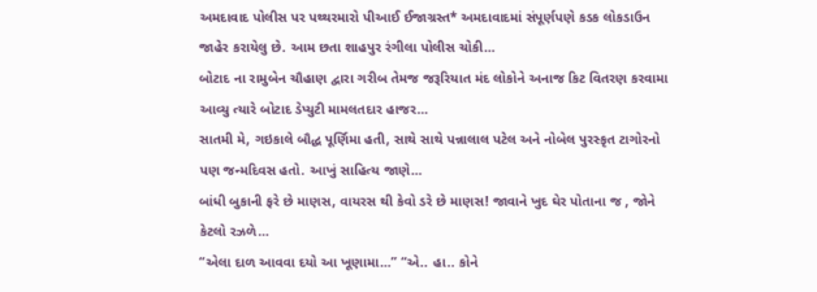અમદાવાદ પોલીસ પર પથ્થરમારો પીઆઈ ઈજાગ્રસ્ત* અમદાવાદમાં સંપૂર્ણપણે કડક લોકડાઉન જાહેર કરાયેલુ છે. આમ છતા શાહપુર રંગીલા પોલીસ ચોકી…
બોટાદ ના રામુબેન ચૌહાણ દ્વારા ગરીબ તેમજ જરૂરિયાત મંદ લોકોને અનાજ કિટ વિતરણ કરવામા આવ્યુ ત્યારે બોટાદ ડેપ્યુટી મામલતદાર હાજર…
સાતમી મે, ગઇકાલે બૌદ્ધ પૂર્ણિમા હતી, સાથે સાથે પન્નાલાલ પટેલ અને નોબેલ પુરસ્કૃત ટાગોરનો પણ જન્મદિવસ હતો. આખું સાહિત્ય જાણે…
બાંધી બુકાની ફરે છે માણસ, વાયરસ થી કેવો ડરે છે માણસ! જાવાને ખુદ ઘેર પોતાના જ , જોને કેટલો રઝળે…
“એલા દાળ આવવા દયો આ ખૂણામા…” “એ.. હા.. કોને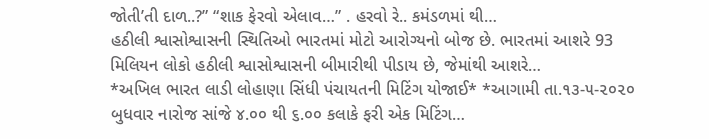જોતી’તી દાળ..?” “શાક ફેરવો એલાવ…” . હરવો રે.. કમંડળમાં થી…
હઠીલી શ્વાસોશ્વાસની સ્થિતિઓ ભારતમાં મોટો આરોગ્યનો બોજ છે. ભારતમાં આશરે 93 મિલિયન લોકો હઠીલી શ્વાસોશ્વાસની બીમારીથી પીડાય છે, જેમાંથી આશરે…
*અખિલ ભારત લાડી લોહાણા સિંધી પંચાયતની મિટિંગ યોજાઈ* *આગામી તા.૧૩-૫-૨૦૨૦ બુધવાર નારોજ સાંજે ૪.૦૦ થી ૬.૦૦ કલાકે ફરી એક મિટિંગ…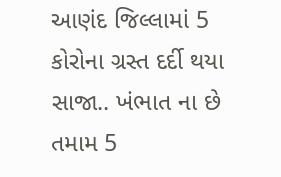આણંદ જિલ્લામાં 5 કોરોના ગ્રસ્ત દર્દી થયા સાજા.. ખંભાત ના છે તમામ 5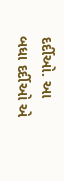દર્દીઓ. આ બધા દર્દીઓ એ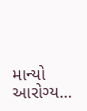માન્યો આરોગ્ય…